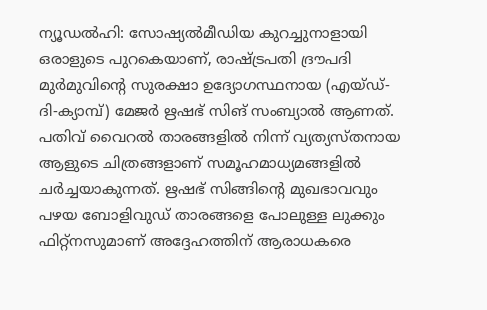ന്യൂഡല്‍ഹി: സോഷ്യല്‍മീഡിയ കുറച്ചുനാളായി ഒരാളുടെ പുറകെയാണ്, രാഷ്ട്രപതി ദ്രൗപദി മുര്‍മുവിന്റെ സുരക്ഷാ ഉദ്യോഗസ്ഥനായ (എയ്ഡ്-ദി-ക്യാമ്പ്) മേജര്‍ ഋഷഭ് സിങ് സംബ്യാല്‍ ആണത്. പതിവ് വൈറല്‍ താരങ്ങളില്‍ നിന്ന് വ്യത്യസ്തനായ ആളുടെ ചിത്രങ്ങളാണ് സമൂഹമാധ്യമങ്ങളില്‍ ചര്‍ച്ചയാകുന്നത്. ഋഷഭ് സിങ്ങിന്റെ മുഖഭാവവും പഴയ ബോളിവുഡ് താരങ്ങളെ പോലുള്ള ലുക്കും ഫിറ്റ്‌നസുമാണ് അദ്ദേഹത്തിന് ആരാധകരെ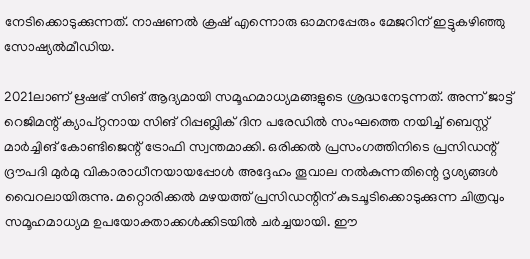നേടിക്കൊടുക്കുന്നത്. നാഷണല്‍ ക്രഷ് എന്നൊരു ഓമനപ്പേരും മേജറിന് ഇട്ടുകഴിഞ്ഞു സോഷ്യല്‍മീഡിയ.

2021ലാണ് ഋഷഭ് സിങ് ആദ്യമായി സമൂഹമാധ്യമങ്ങളുടെ ശ്രദ്ധനേടുന്നത്. അന്ന് ജാട്ട് റെജിമന്റ് ക്യാപ്റ്റനായ സിങ് റിപ്പബ്ലിക് ദിന പരേഡില്‍ സംഘത്തെ നയിച്ച് ബെസ്റ്റ് മാര്‍ച്ചിങ് കോണ്ടിജെന്റ് ട്രോഫി സ്വന്തമാക്കി. ഒരിക്കല്‍ പ്രസംഗത്തിനിടെ പ്രസിഡന്റ് ദ്രൗപദി മുര്‍മു വികാരാധീനയായപ്പോള്‍ അദ്ദേഹം തൂവാല നല്‍കുന്നതിന്റെ ദൃശ്യങ്ങള്‍ വൈറലായിരുന്നു. മറ്റൊരിക്കല്‍ മഴയത്ത് പ്രസിഡന്റിന് കുടചൂടിക്കൊടുക്കുന്ന ചിത്രവും സമൂഹമാധ്യമ ഉപയോക്താക്കള്‍ക്കിടയില്‍ ചര്‍ച്ചയായി. ഈ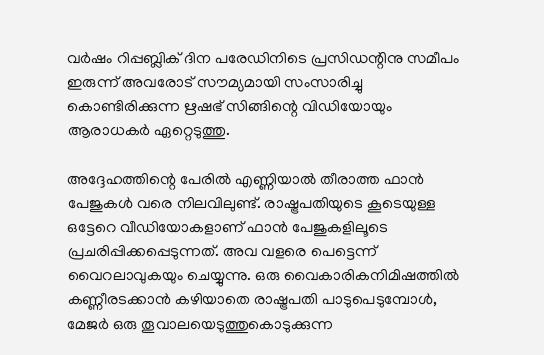വര്‍ഷം റിപ്പബ്ലിക് ദിന പരേഡിനിടെ പ്രസിഡന്റിനു സമീപം ഇരുന്ന് അവരോട് സൗമ്യമായി സംസാരിച്ചു കൊണ്ടിരിക്കുന്ന ഋഷഭ് സിങ്ങിന്റെ വിഡിയോയും ആരാധകര്‍ ഏറ്റെടുത്തു.

അദ്ദേഹത്തിന്റെ പേരില്‍ എണ്ണിയാല്‍ തീരാത്ത ഫാന്‍ പേജുകള്‍ വരെ നിലവിലുണ്ട്. രാഷ്ട്രപതിയുടെ കൂടെയുള്ള ഒട്ടേറെ വീഡിയോകളാണ് ഫാന്‍ പേജുകളിലൂടെ പ്രചരിപ്പിക്കപ്പെടുന്നത്. അവ വളരെ പെട്ടെന്ന് വൈറലാവുകയും ചെയ്യുന്നു. ഒരു വൈകാരികനിമിഷത്തില്‍ കണ്ണീരടക്കാന്‍ കഴിയാതെ രാഷ്ട്രപതി പാടുപെടുമ്പോള്‍, മേജര്‍ ഒരു തൂവാലയെടുത്തുകൊടുക്കുന്ന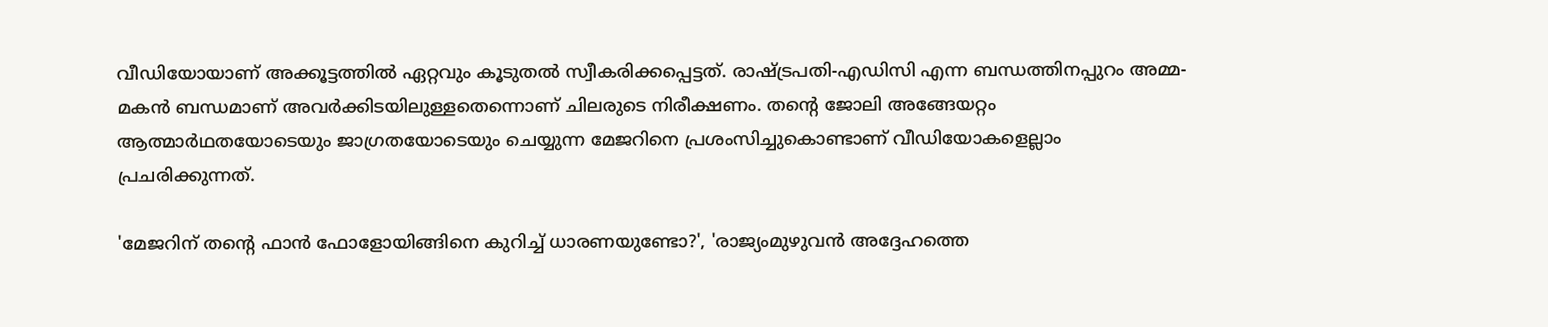വീഡിയോയാണ് അക്കൂട്ടത്തില്‍ ഏറ്റവും കൂടുതല്‍ സ്വീകരിക്കപ്പെട്ടത്. രാഷ്ട്രപതി-എഡിസി എന്ന ബന്ധത്തിനപ്പുറം അമ്മ-മകന്‍ ബന്ധമാണ് അവര്‍ക്കിടയിലുള്ളതെന്നൊണ് ചിലരുടെ നിരീക്ഷണം. തന്റെ ജോലി അങ്ങേയറ്റം ആത്മാര്‍ഥതയോടെയും ജാഗ്രതയോടെയും ചെയ്യുന്ന മേജറിനെ പ്രശംസിച്ചുകൊണ്ടാണ് വീഡിയോകളെല്ലാം പ്രചരിക്കുന്നത്.

'മേജറിന് തന്റെ ഫാന്‍ ഫോളോയിങ്ങിനെ കുറിച്ച് ധാരണയുണ്ടോ?', 'രാജ്യംമുഴുവന്‍ അദ്ദേഹത്തെ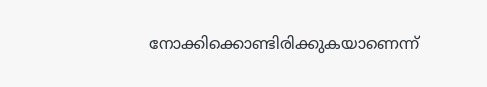നോക്കിക്കൊണ്ടിരിക്കുകയാണെന്ന്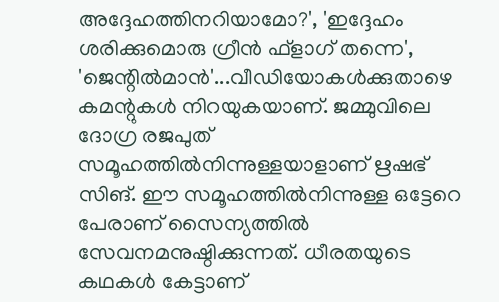അദ്ദേഹത്തിനറിയാമോ?', 'ഇദ്ദേഹം ശരിക്കുമൊരു ഗ്രീന്‍ ഫ്ളാഗ് തന്നെ', 'ജെന്റില്‍മാന്‍'...വീഡിയോകള്‍ക്കുതാഴെ കമന്റുകള്‍ നിറയുകയാണ്. ജമ്മുവിലെ ദോഗ്ര രജപുത് സമൂഹത്തില്‍നിന്നുള്ളയാളാണ് ഋഷഭ് സിങ്. ഈ സമൂഹത്തില്‍നിന്നുള്ള ഒട്ടേറെ പേരാണ് സൈന്യത്തില്‍ സേവനമനുഷ്ഠിക്കുന്നത്. ധീരതയുടെ കഥകള്‍ കേട്ടാണ്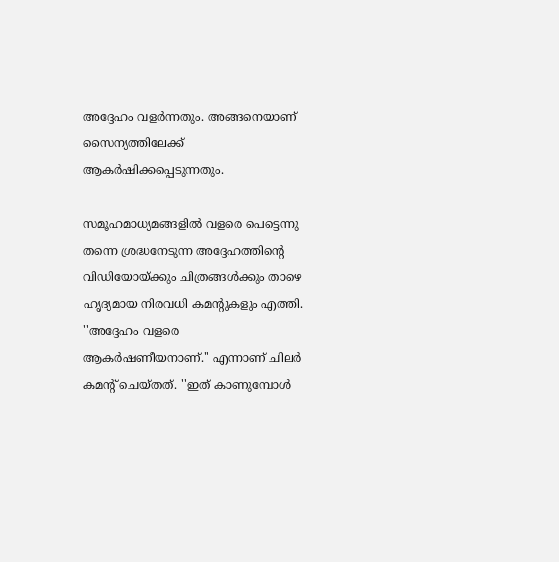അദ്ദേഹം വളര്‍ന്നതും. അങ്ങനെയാണ് സൈന്യത്തിലേക്ക് ആകര്‍ഷിക്കപ്പെടുന്നതും.

സമൂഹമാധ്യമങ്ങളില്‍ വളരെ പെട്ടെന്നു തന്നെ ശ്രദ്ധനേടുന്ന അദ്ദേഹത്തിന്റെ വിഡിയോയ്ക്കും ചിത്രങ്ങള്‍ക്കും താഴെ ഹൃദ്യമായ നിരവധി കമന്റുകളും എത്തി. ''അദ്ദേഹം വളരെ ആകര്‍ഷണീയനാണ്.'' എന്നാണ് ചിലര്‍ കമന്റ് ചെയ്തത്. ''ഇത് കാണുമ്പോള്‍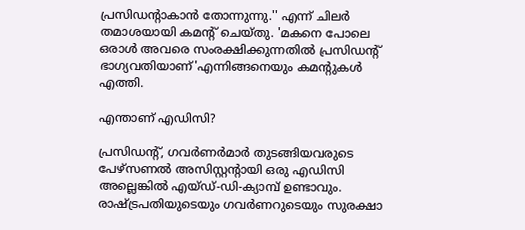പ്രസിഡന്റാകാന്‍ തോന്നുന്നു.'' എന്ന് ചിലര്‍ തമാശയായി കമന്റ് ചെയ്തു. 'മകനെ പോലെ ഒരാള്‍ അവരെ സംരക്ഷിക്കുന്നതില്‍ പ്രസിഡന്റ് ഭാഗ്യവതിയാണ്'എന്നിങ്ങനെയും കമന്റുകള്‍ എത്തി.

എന്താണ് എഡിസി?

പ്രസിഡന്റ്, ഗവര്‍ണര്‍മാര്‍ തുടങ്ങിയവരുടെ പേഴ്‌സണല്‍ അസിസ്റ്റന്റായി ഒരു എഡിസി അല്ലെങ്കില്‍ എയ്ഡ്-ഡി-ക്യാമ്പ് ഉണ്ടാവും. രാഷ്ട്രപതിയുടെയും ഗവര്‍ണറുടെയും സുരക്ഷാ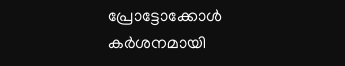പ്രോട്ടോക്കോള്‍ കര്‍ശനമായി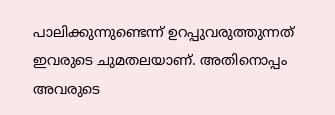പാലിക്കുന്നുണ്ടെന്ന് ഉറപ്പുവരുത്തുന്നത് ഇവരുടെ ചുമതലയാണ്. അതിനൊപ്പം അവരുടെ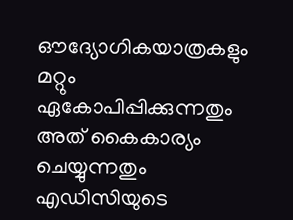ഔദ്യോഗികയാത്രകളും മറ്റും ഏകോപിപ്പിക്കുന്നതും അത് കൈകാര്യം ചെയ്യുന്നതും എഡിസിയുടെ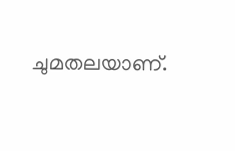ചുമതലയാണ്.